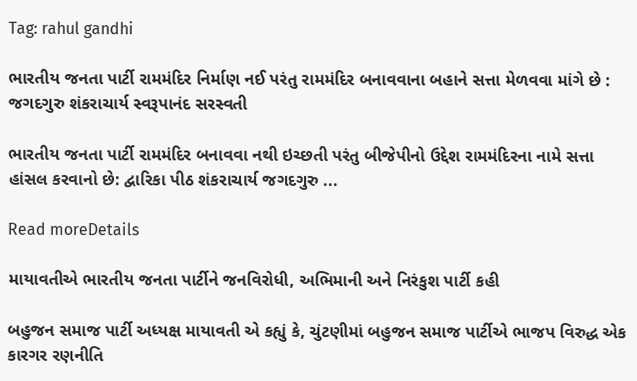Tag: rahul gandhi

ભારતીય જનતા પાર્ટી રામમંદિર નિર્માણ નઈ પરંતુ રામમંદિર બનાવવાના બહાને સત્તા મેળવવા માંગે છે : જગદગુરુ શંકરાચાર્ય સ્વરૂપાનંદ સરસ્વતી

ભારતીય જનતા પાર્ટી રામમંદિર બનાવવા નથી ઇચ્છતી પરંતુ બીજેપીનો ઉદ્દેશ રામમંદિરના નામે સત્તા હાંસલ કરવાનો છે: દ્વારિકા પીઠ શંકરાચાર્ય જગદગુરુ ...

Read moreDetails

માયાવતીએ ભારતીય જનતા પાર્ટીને જનવિરોધી, અભિમાની અને નિરંકુશ પાર્ટી કહી

બહુજન સમાજ પાર્ટી અધ્યક્ષ માયાવતી એ કહ્યું કે, ચુંટણીમાં બહુજન સમાજ પાર્ટીએ ભાજપ વિરુદ્ધ એક કારગર રણનીતિ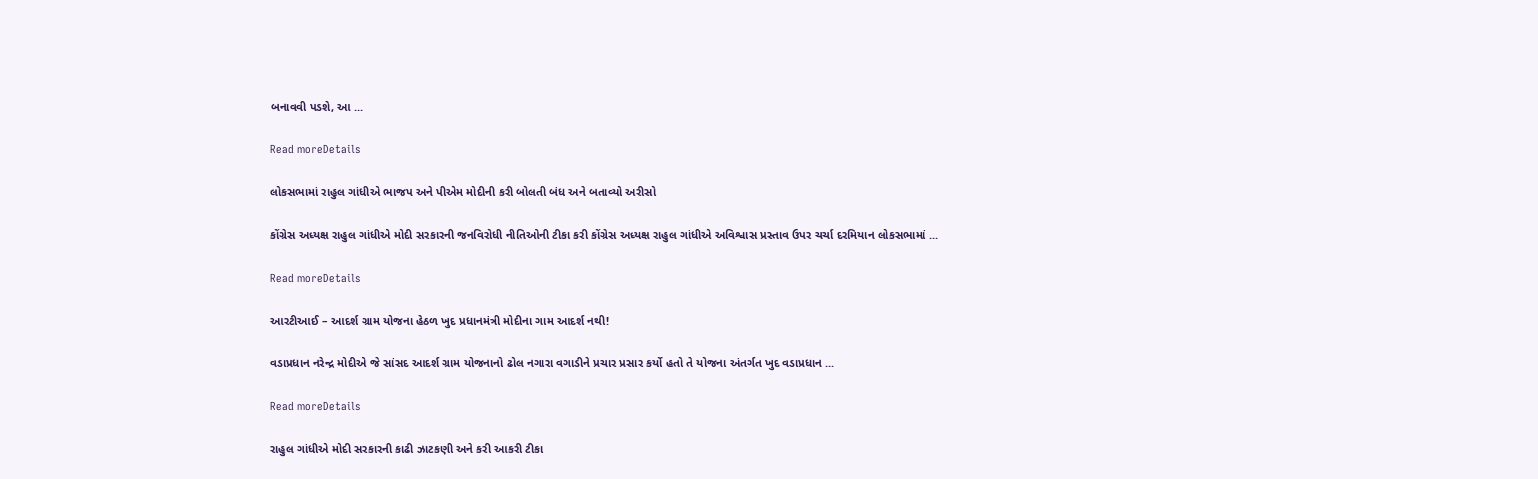બનાવવી પડશે, આ ...

Read moreDetails

લોકસભામાં રાહુલ ગાંધીએ ભાજપ અને પીએમ મોદીની કરી બોલતી બંધ અને બતાવ્યો અરીસો

કોંગ્રેસ અધ્યક્ષ રાહુલ ગાંધીએ મોદી સરકારની જનવિરોધી નીતિઓની ટીકા કરી કોંગ્રેસ અધ્યક્ષ રાહુલ ગાંધીએ અવિશ્વાસ પ્રસ્તાવ ઉપર ચર્ચા દરમિયાન લોકસભામાં ...

Read moreDetails

આરટીઆઈ – આદર્શ ગ્રામ યોજના હેઠળ ખુદ પ્રધાનમંત્રી મોદીના ગામ આદર્શ નથી!

વડાપ્રધાન નરેન્દ્ર મોદીએ જે સાંસદ આદર્શ ગ્રામ યોજનાનો ઢોલ નગારા વગાડીને પ્રચાર પ્રસાર કર્યો હતો તે યોજના અંતર્ગત ખુદ વડાપ્રધાન ...

Read moreDetails

રાહુલ ગાંધીએ મોદી સરકારની કાઢી ઝાટકણી અને કરી આકરી ટીકા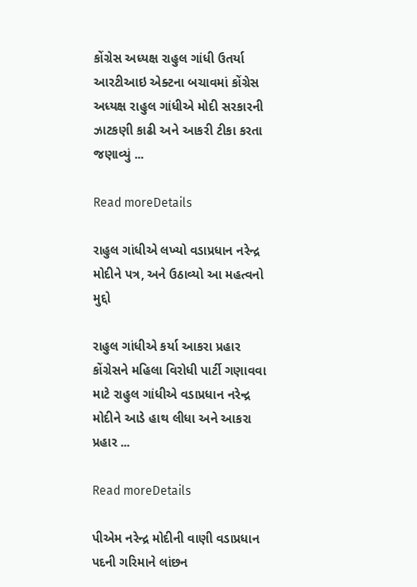કોંગ્રેસ અધ્યક્ષ રાહુલ ગાંધી ઉતર્યા આરટીઆઇ એક્ટના બચાવમાં કોંગ્રેસ અધ્યક્ષ રાહુલ ગાંધીએ મોદી સરકારની ઝાટકણી કાઢી અને આકરી ટીકા કરતા જણાવ્યું ...

Read moreDetails

રાહુલ ગાંધીએ લખ્યો વડાપ્રધાન નરેન્દ્ર મોદીને પત્ર, અને ઉઠાવ્યો આ મહત્વનો મુદ્દો

રાહુલ ગાંધીએ કર્યા આકરા પ્રહાર કોંગ્રેસને મહિલા વિરોધી પાર્ટી ગણાવવા માટે રાહુલ ગાંધીએ વડાપ્રધાન નરેન્દ્ર મોદીને આડે હાથ લીધા અને આકરા પ્રહાર ...

Read moreDetails

પીએમ નરેન્દ્ર મોદીની વાણી વડાપ્રધાન પદની ગરિમાને લાંછન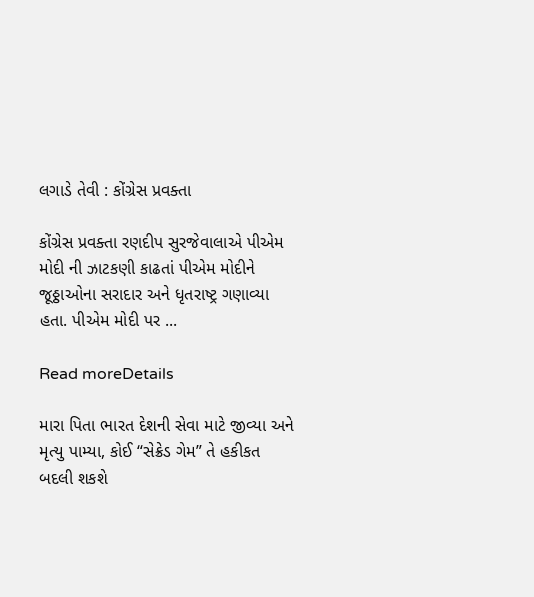લગાડે તેવી : કોંગ્રેસ પ્રવક્તા

કોંગ્રેસ પ્રવક્તા રણદીપ સુરજેવાલાએ પીએમ મોદી ની ઝાટકણી કાઢતાં પીએમ મોદીને જૂઠ્ઠાઓના સરાદાર અને ધૃતરાષ્ટ્ર ગણાવ્યા હતા. પીએમ મોદી પર ...

Read moreDetails

મારા પિતા ભારત દેશની સેવા માટે જીવ્યા અને મૃત્યુ પામ્યા, કોઈ “સેક્રેડ ગેમ” તે હકીકત બદલી શકશે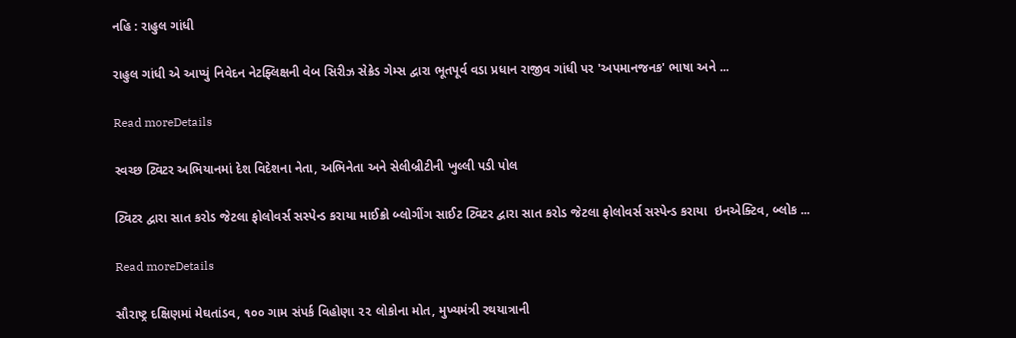નહિ : રાહુલ ગાંધી

રાહુલ ગાંધી એ આપ્યું નિવેદન નેટફ્લિક્ષની વેબ સિરીઝ સેક્રેડ ગેમ્સ દ્વારા ભૂતપૂર્વ વડા પ્રધાન રાજીવ ગાંધી પર 'અપમાનજનક' ભાષા અને ...

Read moreDetails

સ્વચ્છ ટ્વિટર અભિયાનમાં દેશ વિદેશના નેતા, અભિનેતા અને સેલીબ્રીટીની ખુલ્લી પડી પોલ

ટ્વિટર દ્વારા સાત કરોડ જેટલા ફોલોવર્સ સસ્પેન્ડ કરાયા માઈક્રો બ્લોગીંગ સાઈટ ટ્વિટર દ્વારા સાત કરોડ જેટલા ફોલોવર્સ સસ્પેન્ડ કરાયા  ઇનએક્ટિવ, બ્લોક ...

Read moreDetails

સૌરાષ્ટ્ર દક્ષિણમાં મેઘતાંડવ, ૧૦૦ ગામ સંપર્ક વિહોણા ૨૨ લોકોના મોત, મુખ્યમંત્રી રથયાત્રાની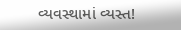વ્યવસ્થામાં વ્યસ્ત!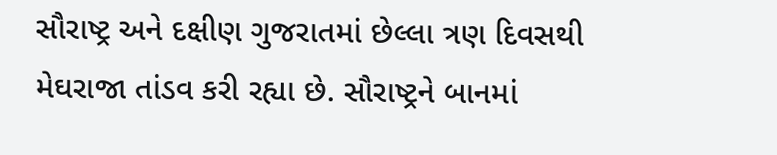સૌરાષ્ટ્ર અને દક્ષીણ ગુજરાતમાં છેલ્લા ત્રણ દિવસથી મેઘરાજા તાંડવ કરી રહ્યા છે. સૌરાષ્ટ્રને બાનમાં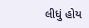લીધું હોય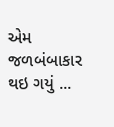એમ જળબંબાકાર થઇ ગયું ...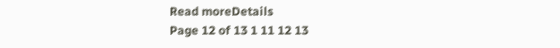Read moreDetails
Page 12 of 13 1 11 12 13